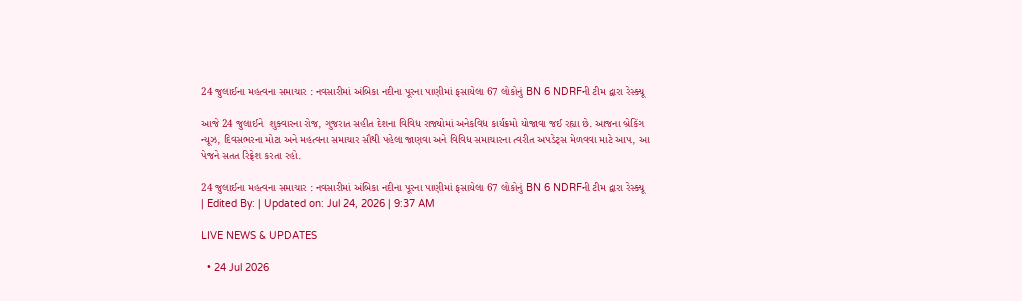24 જુલાઈના મહત્વના સમાચાર : નવસારીમાં અંબિકા નદીના પૂરના પાણીમાં ફસાયેલા 67 લોકોનું BN 6 NDRFની ટીમ દ્વારા રેસ્ક્યૂ

આજે 24 જુલાઈને  શુક્વારના રોજ, ગુજરાત સહીત દેશના વિવિધ રાજ્યોમાં અનેકવિધ કાર્યક્રમો યોજાવા જઈ રહ્યા છે. આજના બ્રેકિંગ ન્યૂઝ, દિવસભરના મોટા અને મહત્વના સમાચાર સૌથી પહેલા જાણવા અને વિવિધ સમાચારના ત્વરીત અપડેટ્સ મેળવવા માટે આપ, આ પેજને સતત રિફ્રેશ કરતા રહો.

24 જુલાઈના મહત્વના સમાચાર : નવસારીમાં અંબિકા નદીના પૂરના પાણીમાં ફસાયેલા 67 લોકોનું BN 6 NDRFની ટીમ દ્વારા રેસ્ક્યૂ
| Edited By: | Updated on: Jul 24, 2026 | 9:37 AM

LIVE NEWS & UPDATES

  • 24 Jul 2026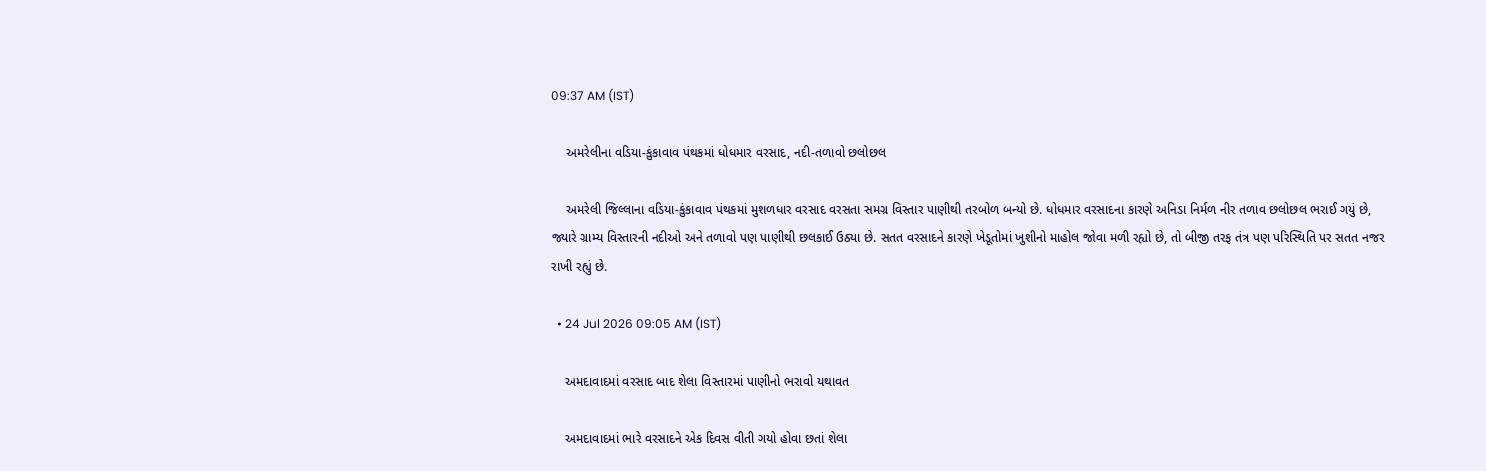09:37 AM (IST)

    અમરેલીના વડિયા-કુંકાવાવ પંથકમાં ધોધમાર વરસાદ, નદી-તળાવો છલોછલ

    અમરેલી જિલ્લાના વડિયા-કુંકાવાવ પંથકમાં મુશળધાર વરસાદ વરસતા સમગ્ર વિસ્તાર પાણીથી તરબોળ બન્યો છે. ધોધમાર વરસાદના કારણે અનિડા નિર્મળ નીર તળાવ છલોછલ ભરાઈ ગયું છે, જ્યારે ગ્રામ્ય વિસ્તારની નદીઓ અને તળાવો પણ પાણીથી છલકાઈ ઉઠ્યા છે. સતત વરસાદને કારણે ખેડૂતોમાં ખુશીનો માહોલ જોવા મળી રહ્યો છે, તો બીજી તરફ તંત્ર પણ પરિસ્થિતિ પર સતત નજર રાખી રહ્યું છે.

  • 24 Jul 2026 09:05 AM (IST)

    અમદાવાદમાં વરસાદ બાદ શેલા વિસ્તારમાં પાણીનો ભરાવો યથાવત

    અમદાવાદમાં ભારે વરસાદને એક દિવસ વીતી ગયો હોવા છતાં શેલા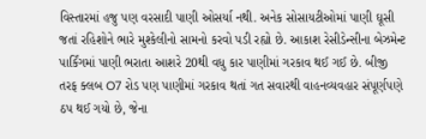વિસ્તારમાં હજુ પણ વરસાદી પાણી ઓસર્યા નથી. અનેક સોસાયટીઓમાં પાણી ઘૂસી જતાં રહિશોને ભારે મુશ્કેલીનો સામનો કરવો પડી રહ્યો છે. આકાશ રેસીડેન્સીના બેઝમેન્ટ પાર્કિંગમાં પાણી ભરાતા આશરે 20થી વધુ કાર પાણીમાં ગરકાવ થઈ ગઈ છે. બીજી તરફ ક્લબ O7 રોડ પણ પાણીમાં ગરકાવ થતાં ગત સવારથી વાહનવ્યવહાર સંપૂર્ણપણે ઠપ થઈ ગયો છે, જેના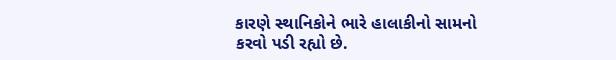કારણે સ્થાનિકોને ભારે હાલાકીનો સામનો કરવો પડી રહ્યો છે.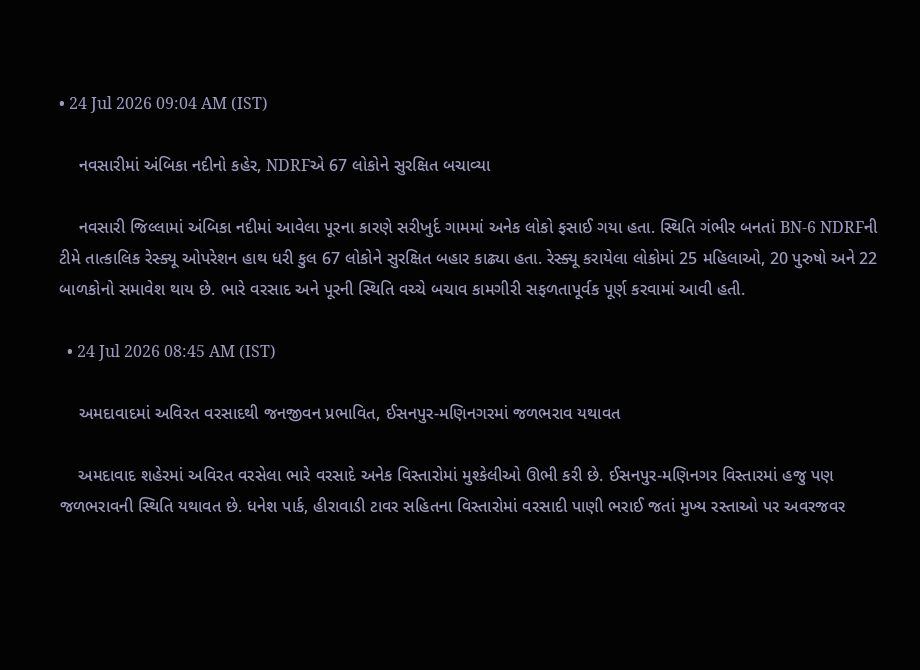• 24 Jul 2026 09:04 AM (IST)

    નવસારીમાં અંબિકા નદીનો કહેર, NDRFએ 67 લોકોને સુરક્ષિત બચાવ્યા

    નવસારી જિલ્લામાં અંબિકા નદીમાં આવેલા પૂરના કારણે સરીખુર્દ ગામમાં અનેક લોકો ફસાઈ ગયા હતા. સ્થિતિ ગંભીર બનતાં BN-6 NDRFની ટીમે તાત્કાલિક રેસ્ક્યૂ ઓપરેશન હાથ ધરી કુલ 67 લોકોને સુરક્ષિત બહાર કાઢ્યા હતા. રેસ્ક્યૂ કરાયેલા લોકોમાં 25 મહિલાઓ, 20 પુરુષો અને 22 બાળકોનો સમાવેશ થાય છે. ભારે વરસાદ અને પૂરની સ્થિતિ વચ્ચે બચાવ કામગીરી સફળતાપૂર્વક પૂર્ણ કરવામાં આવી હતી.

  • 24 Jul 2026 08:45 AM (IST)

    અમદાવાદમાં અવિરત વરસાદથી જનજીવન પ્રભાવિત, ઈસનપુર-મણિનગરમાં જળભરાવ યથાવત

    અમદાવાદ શહેરમાં અવિરત વરસેલા ભારે વરસાદે અનેક વિસ્તારોમાં મુશ્કેલીઓ ઊભી કરી છે. ઈસનપુર-મણિનગર વિસ્તારમાં હજુ પણ જળભરાવની સ્થિતિ યથાવત છે. ધનેશ પાર્ક, હીરાવાડી ટાવર સહિતના વિસ્તારોમાં વરસાદી પાણી ભરાઈ જતાં મુખ્ય રસ્તાઓ પર અવરજવર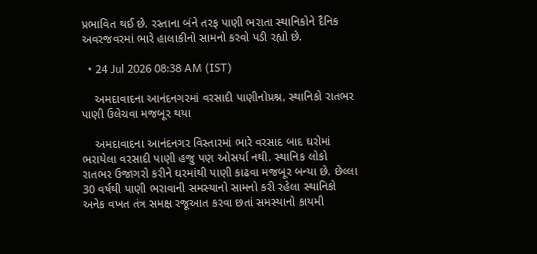પ્રભાવિત થઈ છે. રસ્તાના બંને તરફ પાણી ભરાતા સ્થાનિકોને દૈનિક અવરજવરમાં ભારે હાલાકીનો સામનો કરવો પડી રહ્યો છે.

  • 24 Jul 2026 08:38 AM (IST)

    અમદાવાદના આનંદનગરમાં વરસાદી પાણીનોપ્રશ્ન, સ્થાનિકો રાતભર પાણી ઉલેચવા મજબૂર થયા

    અમદાવાદના આનંદનગર વિસ્તારમાં ભારે વરસાદ બાદ ઘરોમાં ભરાયેલા વરસાદી પાણી હજુ પણ ઓસર્યા નથી. સ્થાનિક લોકો રાતભર ઉજાગરો કરીને ઘરમાંથી પાણી કાઢવા મજબૂર બન્યા છે. છેલ્લા 30 વર્ષથી પાણી ભરાવાની સમસ્યાનો સામનો કરી રહેલા સ્થાનિકો અનેક વખત તંત્ર સમક્ષ રજૂઆત કરવા છતાં સમસ્યાનો કાયમી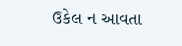ઉકેલ ન આવતા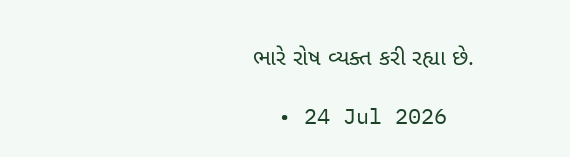ભારે રોષ વ્યક્ત કરી રહ્યા છે.

  • 24 Jul 2026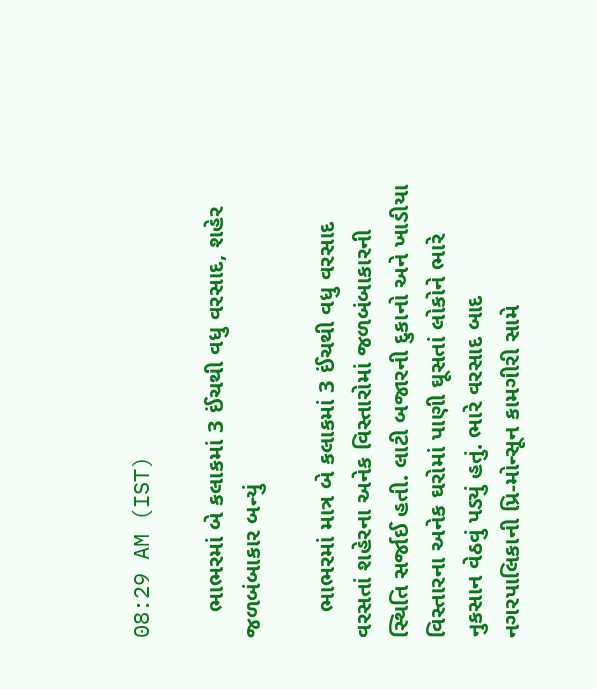08:29 AM (IST)

    ભાભરમાં બે કલાકમાં 3 ઈંચથી વધુ વરસાદ, શહેર જળબંબાકાર બન્યું

    ભાભરમાં માત્ર બે કલાકમાં 3 ઈંચથી વધુ વરસાદ વરસતાં શહેરના અનેક વિસ્તારોમાં જળબંબાકારની સ્થિતિ સર્જાઈ હતી. લાટી બજારની દુકાનો અને ખાડીયા વિસ્તારના અનેક ઘરોમાં પાણી ઘૂસતાં લોકોને ભારે નુકસાન વેઠવું પડ્યું હતું. ભારે વરસાદ બાદ નગરપાલિકાની પ્રિ-મોન્સૂન કામગીરી સામે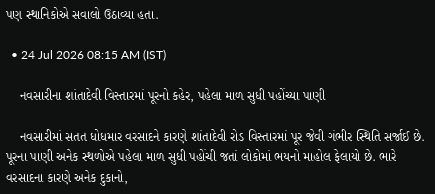પણ સ્થાનિકોએ સવાલો ઉઠાવ્યા હતા.

  • 24 Jul 2026 08:15 AM (IST)

    નવસારીના શાંતાદેવી વિસ્તારમાં પૂરનો કહેર, પહેલા માળ સુધી પહોંચ્યા પાણી

    નવસારીમાં સતત ધોધમાર વરસાદને કારણે શાંતાદેવી રોડ વિસ્તારમાં પૂર જેવી ગંભીર સ્થિતિ સર્જાઈ છે. પૂરના પાણી અનેક સ્થળોએ પહેલા માળ સુધી પહોંચી જતાં લોકોમાં ભયનો માહોલ ફેલાયો છે. ભારે વરસાદના કારણે અનેક દુકાનો,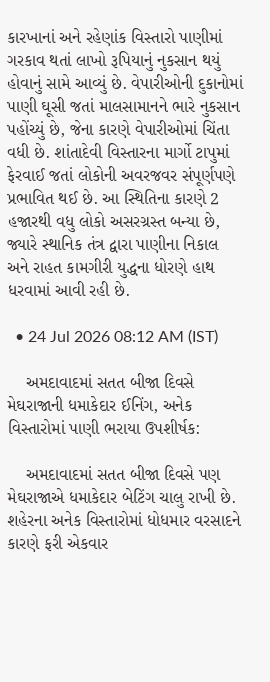કારખાનાં અને રહેણાંક વિસ્તારો પાણીમાં ગરકાવ થતાં લાખો રૂપિયાનું નુકસાન થયું હોવાનું સામે આવ્યું છે. વેપારીઓની દુકાનોમાં પાણી ઘૂસી જતાં માલસામાનને ભારે નુકસાન પહોંચ્યું છે, જેના કારણે વેપારીઓમાં ચિંતા વધી છે. શાંતાદેવી વિસ્તારના માર્ગો ટાપુમાં ફેરવાઈ જતાં લોકોની અવરજવર સંપૂર્ણપણે પ્રભાવિત થઈ છે. આ સ્થિતિના કારણે 2 હજારથી વધુ લોકો અસરગ્રસ્ત બન્યા છે, જ્યારે સ્થાનિક તંત્ર દ્વારા પાણીના નિકાલ અને રાહત કામગીરી યુદ્ધના ધોરણે હાથ ધરવામાં આવી રહી છે.

  • 24 Jul 2026 08:12 AM (IST)

    અમદાવાદમાં સતત બીજા દિવસે મેઘરાજાની ધમાકેદાર ઈનિંગ, અનેક વિસ્તારોમાં પાણી ભરાયા ઉપશીર્ષક:

    અમદાવાદમાં સતત બીજા દિવસે પણ મેઘરાજાએ ધમાકેદાર બેટિંગ ચાલુ રાખી છે. શહેરના અનેક વિસ્તારોમાં ધોધમાર વરસાદને કારણે ફરી એકવાર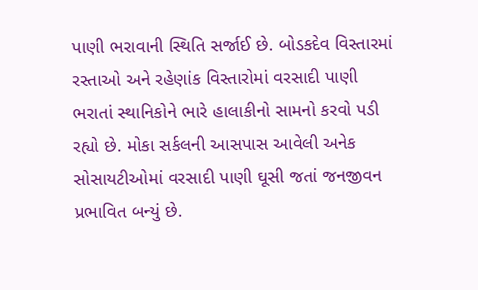પાણી ભરાવાની સ્થિતિ સર્જાઈ છે. બોડકદેવ વિસ્તારમાં રસ્તાઓ અને રહેણાંક વિસ્તારોમાં વરસાદી પાણી ભરાતાં સ્થાનિકોને ભારે હાલાકીનો સામનો કરવો પડી રહ્યો છે. મોકા સર્કલની આસપાસ આવેલી અનેક સોસાયટીઓમાં વરસાદી પાણી ઘૂસી જતાં જનજીવન પ્રભાવિત બન્યું છે.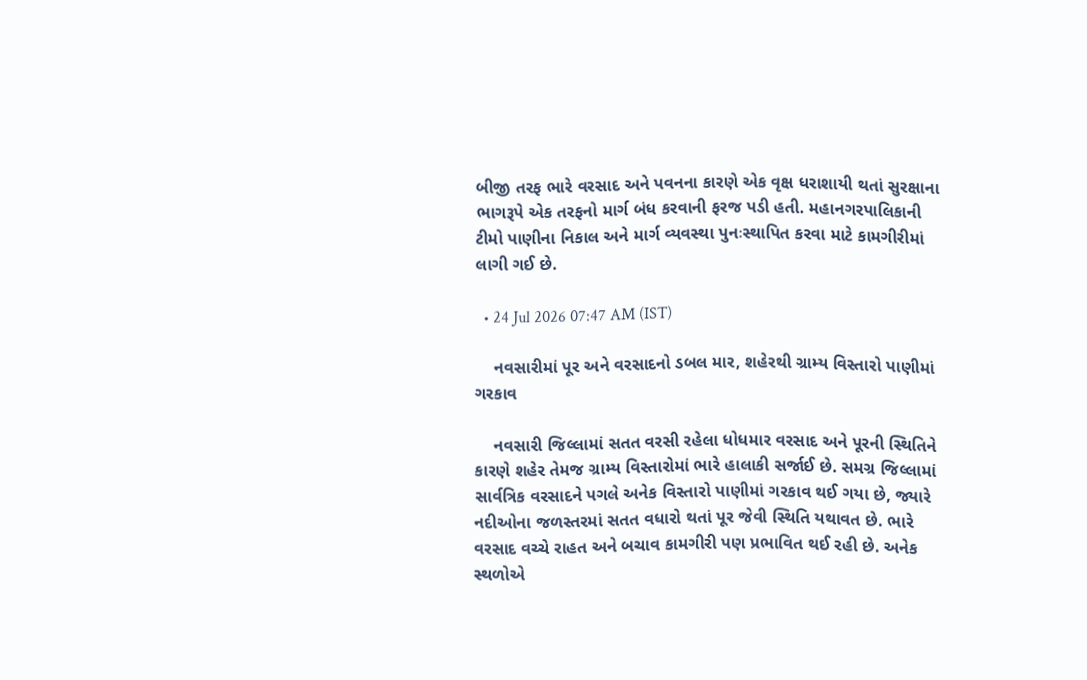બીજી તરફ ભારે વરસાદ અને પવનના કારણે એક વૃક્ષ ધરાશાયી થતાં સુરક્ષાના ભાગરૂપે એક તરફનો માર્ગ બંધ કરવાની ફરજ પડી હતી. મહાનગરપાલિકાની ટીમો પાણીના નિકાલ અને માર્ગ વ્યવસ્થા પુનઃસ્થાપિત કરવા માટે કામગીરીમાં લાગી ગઈ છે.

  • 24 Jul 2026 07:47 AM (IST)

    નવસારીમાં પૂર અને વરસાદનો ડબલ માર, શહેરથી ગ્રામ્ય વિસ્તારો પાણીમાં ગરકાવ

    નવસારી જિલ્લામાં સતત વરસી રહેલા ધોધમાર વરસાદ અને પૂરની સ્થિતિને કારણે શહેર તેમજ ગ્રામ્ય વિસ્તારોમાં ભારે હાલાકી સર્જાઈ છે. સમગ્ર જિલ્લામાં સાર્વત્રિક વરસાદને પગલે અનેક વિસ્તારો પાણીમાં ગરકાવ થઈ ગયા છે, જ્યારે નદીઓના જળસ્તરમાં સતત વધારો થતાં પૂર જેવી સ્થિતિ યથાવત છે. ભારે વરસાદ વચ્ચે રાહત અને બચાવ કામગીરી પણ પ્રભાવિત થઈ રહી છે. અનેક સ્થળોએ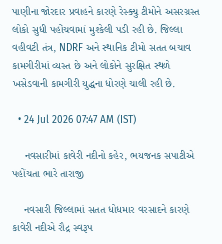પાણીના જોરદાર પ્રવાહને કારણે રેસ્ક્યુ ટીમોને અસરગ્રસ્ત લોકો સુધી પહોંચવામાં મુશ્કેલી પડી રહી છે. જિલ્લા વહીવટી તંત્ર, NDRF અને સ્થાનિક ટીમો સતત બચાવ કામગીરીમાં વ્યસ્ત છે અને લોકોને સુરક્ષિત સ્થળે ખસેડવાની કામગીરી યુદ્ધના ધોરણે ચાલી રહી છે.

  • 24 Jul 2026 07:47 AM (IST)

    નવસારીમાં કાવેરી નદીનો કહેર, ભયજનક સપાટીએ પહોંચતા ભારે તારાજી

    નવસારી જિલ્લામાં સતત ધોધમાર વરસાદને કારણે કાવેરી નદીએ રૌદ્ર સ્વરૂપ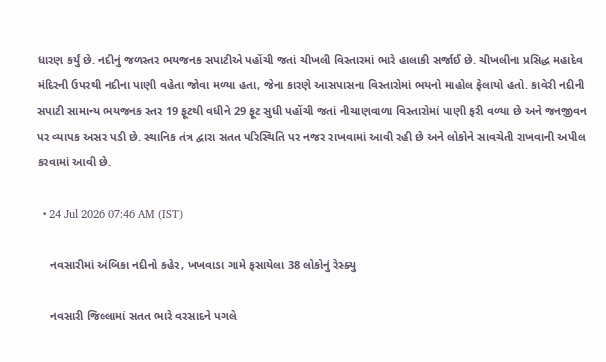ધારણ કર્યું છે. નદીનું જળસ્તર ભયજનક સપાટીએ પહોંચી જતાં ચીખલી વિસ્તારમાં ભારે હાલાકી સર્જાઈ છે. ચીખલીના પ્રસિદ્ધ મહાદેવ મંદિરની ઉપરથી નદીના પાણી વહેતા જોવા મળ્યા હતા, જેના કારણે આસપાસના વિસ્તારોમાં ભયનો માહોલ ફેલાયો હતો. કાવેરી નદીની સપાટી સામાન્ય ભયજનક સ્તર 19 ફૂટથી વધીને 29 ફૂટ સુધી પહોંચી જતાં નીચાણવાળા વિસ્તારોમાં પાણી ફરી વળ્યા છે અને જનજીવન પર વ્યાપક અસર પડી છે. સ્થાનિક તંત્ર દ્વારા સતત પરિસ્થિતિ પર નજર રાખવામાં આવી રહી છે અને લોકોને સાવચેતી રાખવાની અપીલ કરવામાં આવી છે.

  • 24 Jul 2026 07:46 AM (IST)

    નવસારીમાં અંબિકા નદીનો કહેર, ખખવાડા ગામે ફસાયેલા 38 લોકોનું રેસ્ક્યુ

    નવસારી જિલ્લામાં સતત ભારે વરસાદને પગલે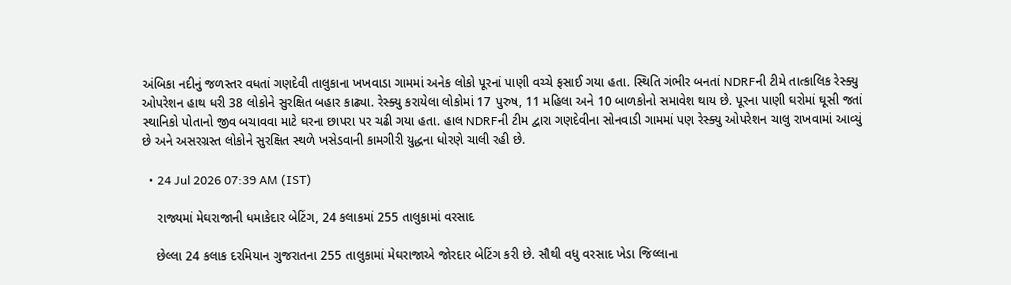અંબિકા નદીનું જળસ્તર વધતાં ગણદેવી તાલુકાના ખખવાડા ગામમાં અનેક લોકો પૂરનાં પાણી વચ્ચે ફસાઈ ગયા હતા. સ્થિતિ ગંભીર બનતાં NDRFની ટીમે તાત્કાલિક રેસ્ક્યુ ઓપરેશન હાથ ધરી 38 લોકોને સુરક્ષિત બહાર કાઢ્યા. રેસ્ક્યુ કરાયેલા લોકોમાં 17 પુરુષ, 11 મહિલા અને 10 બાળકોનો સમાવેશ થાય છે. પૂરના પાણી ઘરોમાં ઘૂસી જતાં સ્થાનિકો પોતાનો જીવ બચાવવા માટે ઘરના છાપરા પર ચઢી ગયા હતા. હાલ NDRFની ટીમ દ્વારા ગણદેવીના સોનવાડી ગામમાં પણ રેસ્ક્યુ ઓપરેશન ચાલુ રાખવામાં આવ્યું છે અને અસરગ્રસ્ત લોકોને સુરક્ષિત સ્થળે ખસેડવાની કામગીરી યુદ્ધના ધોરણે ચાલી રહી છે.

  • 24 Jul 2026 07:39 AM (IST)

    રાજ્યમાં મેઘરાજાની ધમાકેદાર બેટિંગ, 24 કલાકમાં 255 તાલુકામાં વરસાદ

    છેલ્લા 24 કલાક દરમિયાન ગુજરાતના 255 તાલુકામાં મેઘરાજાએ જોરદાર બેટિંગ કરી છે. સૌથી વધુ વરસાદ ખેડા જિલ્લાના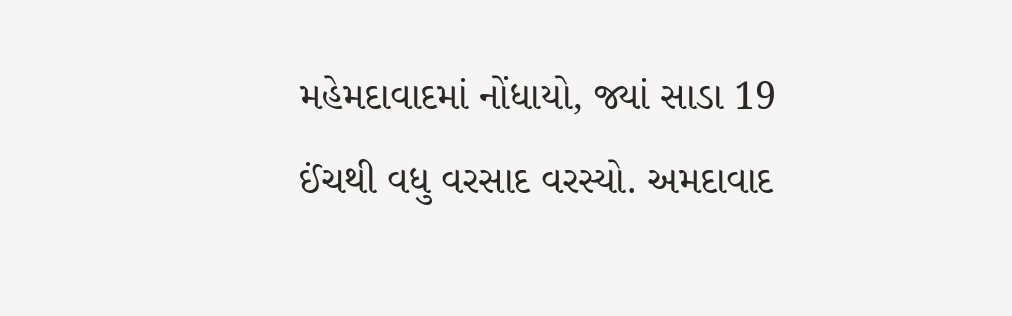મહેમદાવાદમાં નોંધાયો, જ્યાં સાડા 19 ઈંચથી વધુ વરસાદ વરસ્યો. અમદાવાદ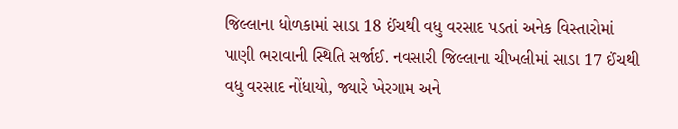જિલ્લાના ધોળકામાં સાડા 18 ઈંચથી વધુ વરસાદ પડતાં અનેક વિસ્તારોમાં પાણી ભરાવાની સ્થિતિ સર્જાઈ. નવસારી જિલ્લાના ચીખલીમાં સાડા 17 ઈંચથી વધુ વરસાદ નોંધાયો, જ્યારે ખેરગામ અને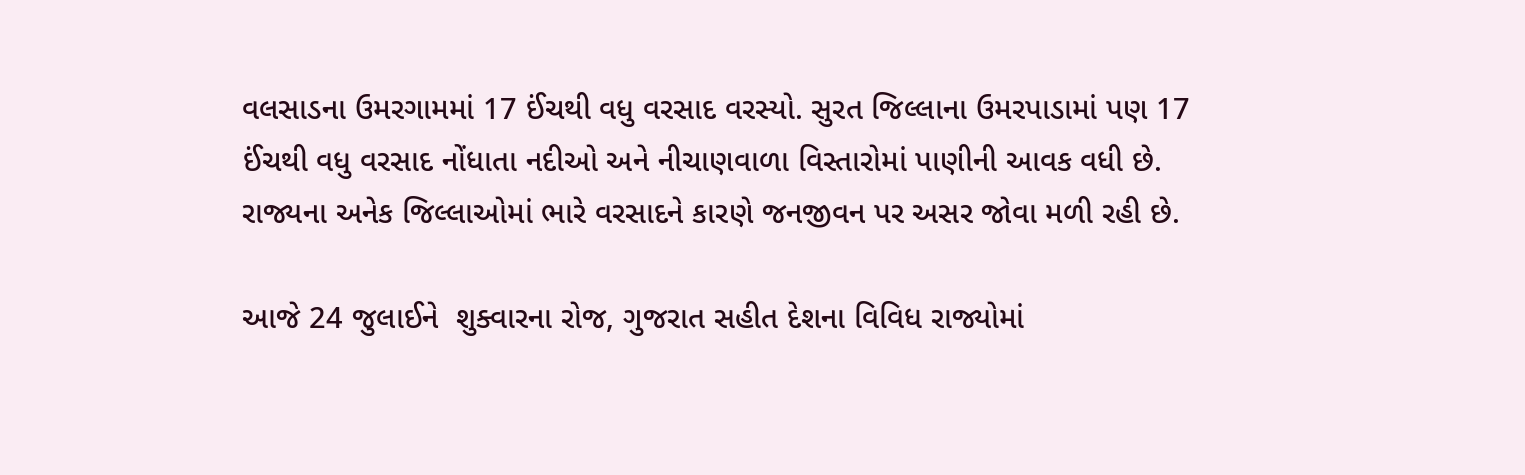વલસાડના ઉમરગામમાં 17 ઈંચથી વધુ વરસાદ વરસ્યો. સુરત જિલ્લાના ઉમરપાડામાં પણ 17 ઈંચથી વધુ વરસાદ નોંધાતા નદીઓ અને નીચાણવાળા વિસ્તારોમાં પાણીની આવક વધી છે. રાજ્યના અનેક જિલ્લાઓમાં ભારે વરસાદને કારણે જનજીવન પર અસર જોવા મળી રહી છે.

આજે 24 જુલાઈને  શુક્વારના રોજ, ગુજરાત સહીત દેશના વિવિધ રાજ્યોમાં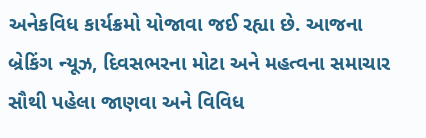અનેકવિધ કાર્યક્રમો યોજાવા જઈ રહ્યા છે. આજના બ્રેકિંગ ન્યૂઝ, દિવસભરના મોટા અને મહત્વના સમાચાર સૌથી પહેલા જાણવા અને વિવિધ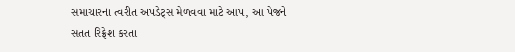સમાચારના ત્વરીત અપડેટ્સ મેળવવા માટે આપ, આ પેજને સતત રિફ્રેશ કરતા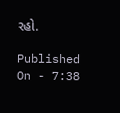રહો.

Published On - 7:38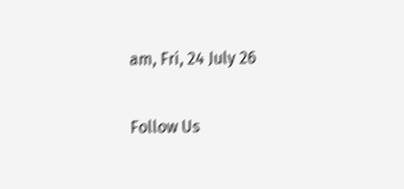am, Fri, 24 July 26

Follow Us